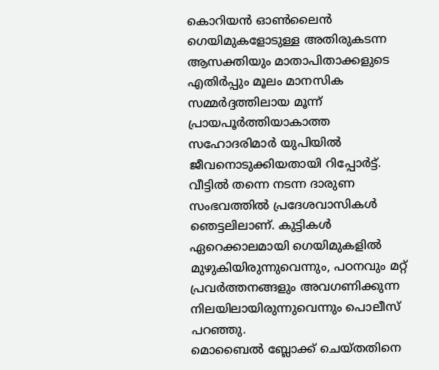കൊറിയൻ ഓൺലൈൻ ഗെയിമുകളോടുള്ള അതിരുകടന്ന ആസക്തിയും മാതാപിതാക്കളുടെ എതിർപ്പും മൂലം മാനസിക സമ്മർദ്ദത്തിലായ മൂന്ന് പ്രായപൂർത്തിയാകാത്ത സഹോദരിമാർ യുപിയിൽ ജീവനൊടുക്കിയതായി റിപ്പോർട്ട്. വീട്ടിൽ തന്നെ നടന്ന ദാരുണ സംഭവത്തിൽ പ്രദേശവാസികൾ ഞെട്ടലിലാണ്. കുട്ടികൾ ഏറെക്കാലമായി ഗെയിമുകളിൽ മുഴുകിയിരുന്നുവെന്നും, പഠനവും മറ്റ് പ്രവർത്തനങ്ങളും അവഗണിക്കുന്ന നിലയിലായിരുന്നുവെന്നും പൊലീസ് പറഞ്ഞു.
മൊബൈൽ ബ്ലോക്ക് ചെയ്തതിനെ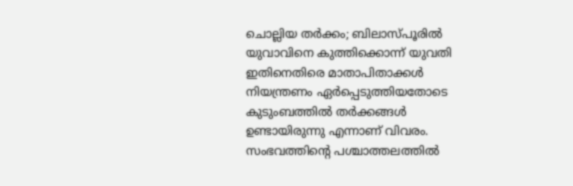ചൊല്ലിയ തർക്കം; ബിലാസ്പൂരിൽ യുവാവിനെ കുത്തിക്കൊന്ന് യുവതി
ഇതിനെതിരെ മാതാപിതാക്കൾ നിയന്ത്രണം ഏർപ്പെടുത്തിയതോടെ കുടുംബത്തിൽ തർക്കങ്ങൾ ഉണ്ടായിരുന്നു എന്നാണ് വിവരം. സംഭവത്തിന്റെ പശ്ചാത്തലത്തിൽ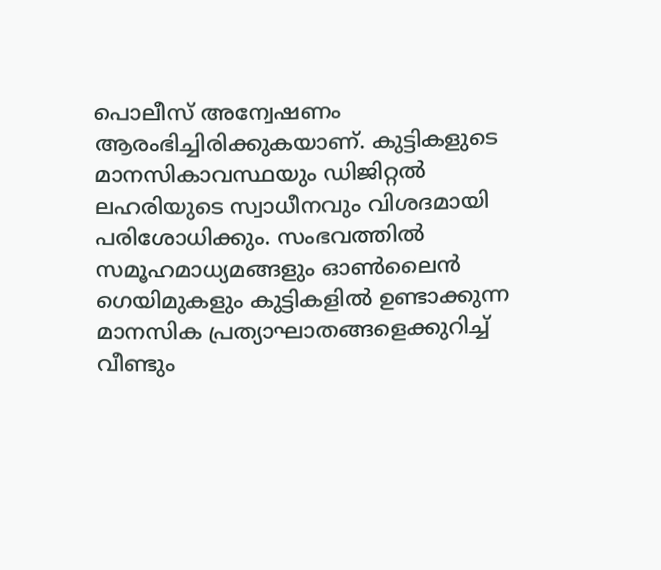പൊലീസ് അന്വേഷണം ആരംഭിച്ചിരിക്കുകയാണ്. കുട്ടികളുടെ മാനസികാവസ്ഥയും ഡിജിറ്റൽ ലഹരിയുടെ സ്വാധീനവും വിശദമായി പരിശോധിക്കും. സംഭവത്തിൽ സമൂഹമാധ്യമങ്ങളും ഓൺലൈൻ ഗെയിമുകളും കുട്ടികളിൽ ഉണ്ടാക്കുന്ന മാനസിക പ്രത്യാഘാതങ്ങളെക്കുറിച്ച് വീണ്ടും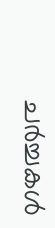ചർച്ചകൾ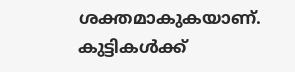ശക്തമാകുകയാണ്. കുട്ടികൾക്ക്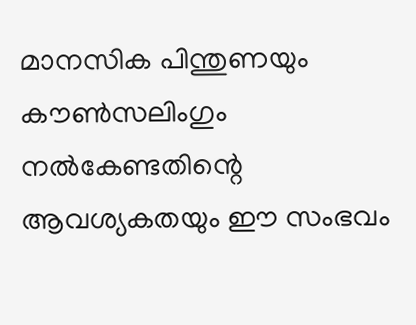മാനസിക പിന്തുണയും കൗൺസലിംഗും നൽകേണ്ടതിന്റെ ആവശ്യകതയും ഈ സംഭവം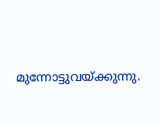മുന്നോട്ടുവയ്ക്കുന്നു.